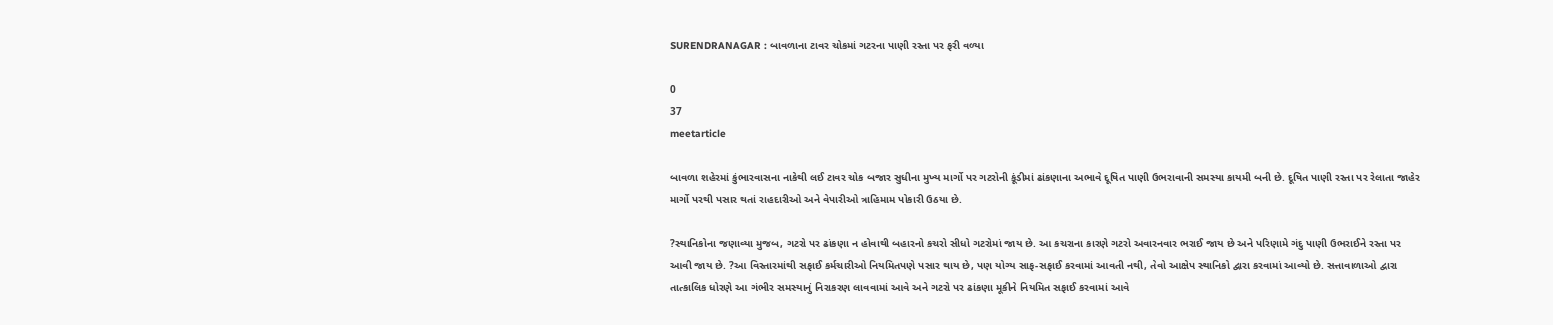SURENDRANAGAR : બાવળાના ટાવર ચોકમાં ગટરના પાણી રસ્તા પર ફરી વળ્યા

0
37
meetarticle

બાવળા શહેરમાં કુંભારવાસના નાકેથી લઈ ટાવર ચોક બજાર સુધીના મુખ્ય માર્ગો પર ગટરોની કૂંડીમાં ઢાંકણાના અભાવે દૂષિત પાણી ઉભરાવાની સમસ્યા કાયમી બની છે. દૂષિત પાણી રસ્તા પર રેલાતા જાહેર માર્ગો પરથી પસાર થતાં રાહદારીઓ અને વેપારીઓ ત્રાહિમામ પોકારી ઉઠયા છે.

?સ્થાનિકોના જણાવ્યા મુજબ, ગટરો પર ઢાંકણા ન હોવાથી બહારનો કચરો સીધો ગટરોમાં જાય છે. આ કચરાના કારણે ગટરો અવારનવાર ભરાઈ જાય છે અને પરિણામે ગંદુ પાણી ઉભરાઈને રસ્તા પર આવી જાય છે. ?આ વિસ્તારમાંથી સફાઈ કર્મચારીઓ નિયમિતપણે પસાર થાય છે, પણ યોગ્ય સાફ-સફાઈ કરવામાં આવતી નથી, તેવો આક્ષેપ સ્થાનિકો દ્વારા કરવામાં આવ્યો છે. સત્તાવાળાઓ દ્વારા તાત્કાલિક ધોરણે આ ગંભીર સમસ્યાનું નિરાકરણ લાવવામાં આવે અને ગટરો પર ઢાંકણા મૂકીને નિયમિત સફાઈ કરવામાં આવે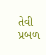તેવી પ્રબળ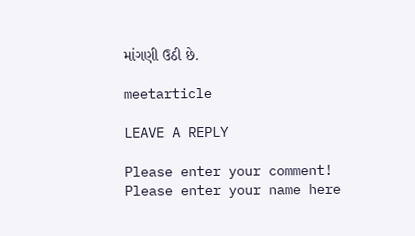માંગણી ઉઠી છે.

meetarticle

LEAVE A REPLY

Please enter your comment!
Please enter your name here